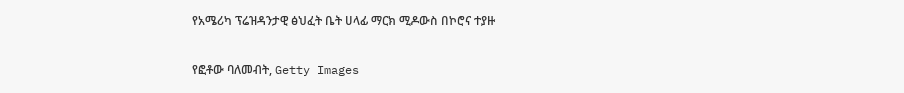የአሜሪካ ፕሬዝዳንታዊ ፅህፈት ቤት ሀላፊ ማርክ ሚዶውስ በኮሮና ተያዙ

የፎቶው ባለመብት, Getty Images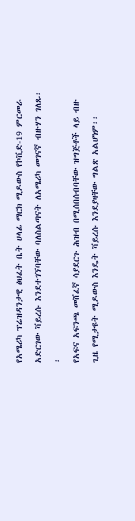የአሜሪካ ፕሬዝዳንታዊ ፅህፈት ቤት ሀላፊ ማርክ ሚዶውስ የኮቪድ-19 ምርመራ አድርገው ቫይረሱ እንደተገኘባቸው ባለስልጣናት ለአሜሪካ መገናኛ ብዙሃን ገለጹ፡፡
የአፍና አፍንጫ መሸፈኛ ሳያደርጉ ሕዝብ በሚሰበሰብባቸው ዝግጅቶች ላይ ብዙ ጊዜ የሚታዩት ሚዶውስ እንዴት ቫይረሱ እንደያዛቸው ግልጽ አልሆነም፡፡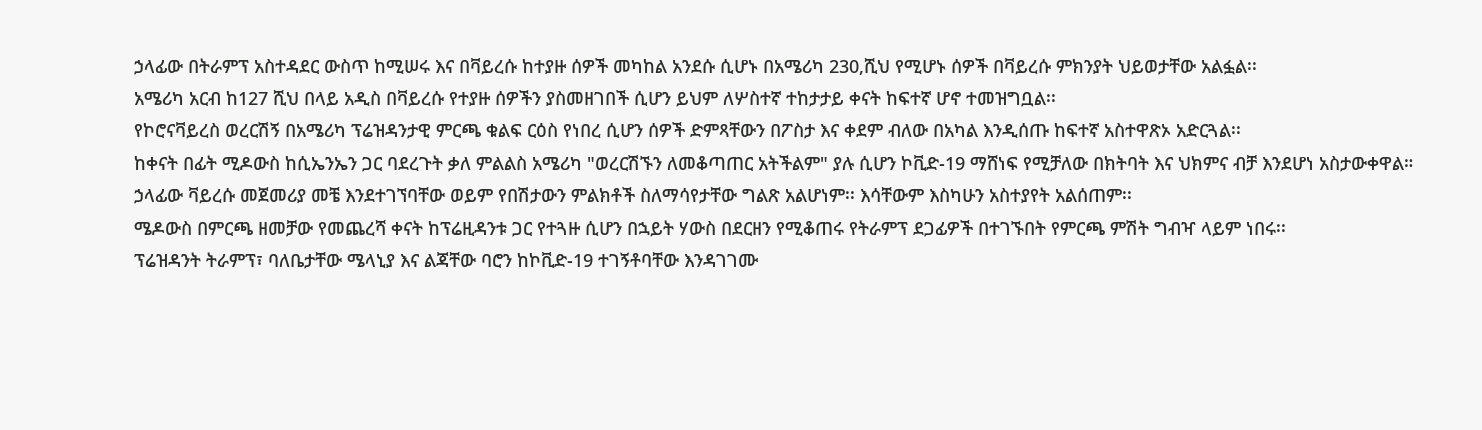ኃላፊው በትራምፕ አስተዳደር ውስጥ ከሚሠሩ እና በቫይረሱ ከተያዙ ሰዎች መካከል አንደሱ ሲሆኑ በአሜሪካ 230,ሺህ የሚሆኑ ሰዎች በቫይረሱ ምክንያት ህይወታቸው አልፏል፡፡
አሜሪካ አርብ ከ127 ሺህ በላይ አዲስ በቫይረሱ የተያዙ ሰዎችን ያስመዘገበች ሲሆን ይህም ለሦስተኛ ተከታታይ ቀናት ከፍተኛ ሆኖ ተመዝግቧል፡፡
የኮሮናቫይረስ ወረርሽኝ በአሜሪካ ፕሬዝዳንታዊ ምርጫ ቁልፍ ርዕስ የነበረ ሲሆን ሰዎች ድምጻቸውን በፖስታ እና ቀደም ብለው በአካል እንዲሰጡ ከፍተኛ አስተዋጽኦ አድርጓል፡፡
ከቀናት በፊት ሚዶውስ ከሲኤንኤን ጋር ባደረጉት ቃለ ምልልስ አሜሪካ "ወረርሽኙን ለመቆጣጠር አትችልም" ያሉ ሲሆን ኮቪድ-19 ማሸነፍ የሚቻለው በክትባት እና ህክምና ብቻ እንደሆነ አስታውቀዋል።
ኃላፊው ቫይረሱ መጀመሪያ መቼ እንደተገኘባቸው ወይም የበሽታውን ምልክቶች ስለማሳየታቸው ግልጽ አልሆነም፡፡ እሳቸውም እስካሁን አስተያየት አልሰጠም፡፡
ሜዶውስ በምርጫ ዘመቻው የመጨረሻ ቀናት ከፕሬዚዳንቱ ጋር የተጓዙ ሲሆን በኋይት ሃውስ በደርዘን የሚቆጠሩ የትራምፕ ደጋፊዎች በተገኙበት የምርጫ ምሽት ግብዣ ላይም ነበሩ፡፡
ፕሬዝዳንት ትራምፕ፣ ባለቤታቸው ሜላኒያ እና ልጃቸው ባሮን ከኮቪድ-19 ተገኝቶባቸው እንዳገገሙ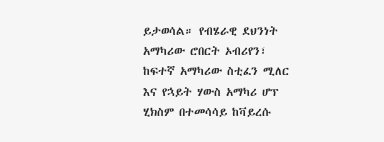ይታወሳል። የብሄራዊ ደህንነት አማካሪው ሮበርት ኦብሪየን፣ ከፍተኛ አማካሪው ስቲፈን ሚለር እና የኋይት ሃውስ አማካሪ ሆፕ ሂክስም በተመሳሳይ ከቫይረሱ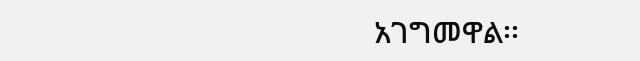አገግመዋል፡፡